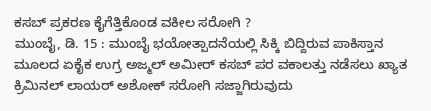ಕಸಬ್ ಪ್ರಕರಣ ಕೈಗೆತ್ತಿಕೊಂಡ ವಕೀಲ ಸರೋಗಿ ?
ಮುಂಬೈ, ಡಿ. 15 : ಮುಂಬೈ ಭಯೋತ್ಪಾದನೆಯಲ್ಲಿ ಸಿಕ್ಕಿ ಬಿದ್ದಿರುವ ಪಾಕಿಸ್ತಾನ ಮೂಲದ ಏಕೈಕ ಉಗ್ರ ಅಜ್ಮಲ್ ಅಮೀರ್ ಕಸಬ್ ಪರ ವಕಾಲತ್ತು ನಡೆಸಲು ಖ್ಯಾತ ಕ್ರಿಮಿನಲ್ ಲಾಯರ್ ಅಶೋಕ್ ಸರೋಗಿ ಸಜ್ಜಾಗಿರುವುದು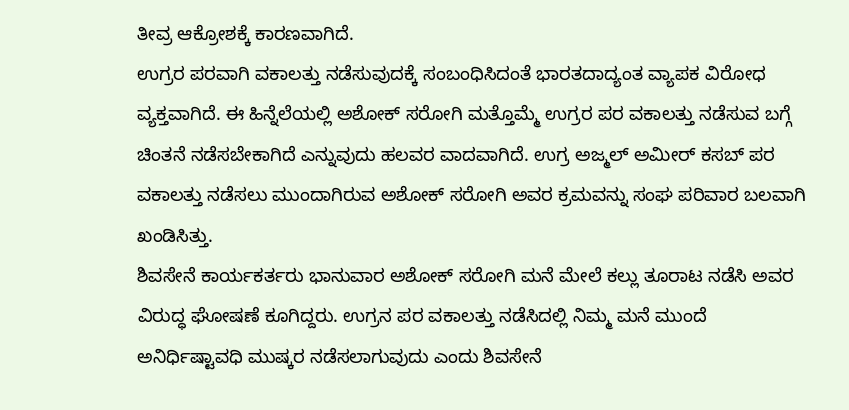ತೀವ್ರ ಆಕ್ರೋಶಕ್ಕೆ ಕಾರಣವಾಗಿದೆ.
ಉಗ್ರರ ಪರವಾಗಿ ವಕಾಲತ್ತು ನಡೆಸುವುದಕ್ಕೆ ಸಂಬಂಧಿಸಿದಂತೆ ಭಾರತದಾದ್ಯಂತ ವ್ಯಾಪಕ ವಿರೋಧ ವ್ಯಕ್ತವಾಗಿದೆ. ಈ ಹಿನ್ನೆಲೆಯಲ್ಲಿ ಅಶೋಕ್ ಸರೋಗಿ ಮತ್ತೊಮ್ಮೆ ಉಗ್ರರ ಪರ ವಕಾಲತ್ತು ನಡೆಸುವ ಬಗ್ಗೆ ಚಿಂತನೆ ನಡೆಸಬೇಕಾಗಿದೆ ಎನ್ನುವುದು ಹಲವರ ವಾದವಾಗಿದೆ. ಉಗ್ರ ಅಜ್ಮಲ್ ಅಮೀರ್ ಕಸಬ್ ಪರ ವಕಾಲತ್ತು ನಡೆಸಲು ಮುಂದಾಗಿರುವ ಅಶೋಕ್ ಸರೋಗಿ ಅವರ ಕ್ರಮವನ್ನು ಸಂಘ ಪರಿವಾರ ಬಲವಾಗಿ ಖಂಡಿಸಿತ್ತು.
ಶಿವಸೇನೆ ಕಾರ್ಯಕರ್ತರು ಭಾನುವಾರ ಅಶೋಕ್ ಸರೋಗಿ ಮನೆ ಮೇಲೆ ಕಲ್ಲು ತೂರಾಟ ನಡೆಸಿ ಅವರ ವಿರುದ್ಧ ಘೋಷಣೆ ಕೂಗಿದ್ದರು. ಉಗ್ರನ ಪರ ವಕಾಲತ್ತು ನಡೆಸಿದಲ್ಲಿ ನಿಮ್ಮ ಮನೆ ಮುಂದೆ ಅನಿರ್ಧಿಷ್ಟಾವಧಿ ಮುಷ್ಕರ ನಡೆಸಲಾಗುವುದು ಎಂದು ಶಿವಸೇನೆ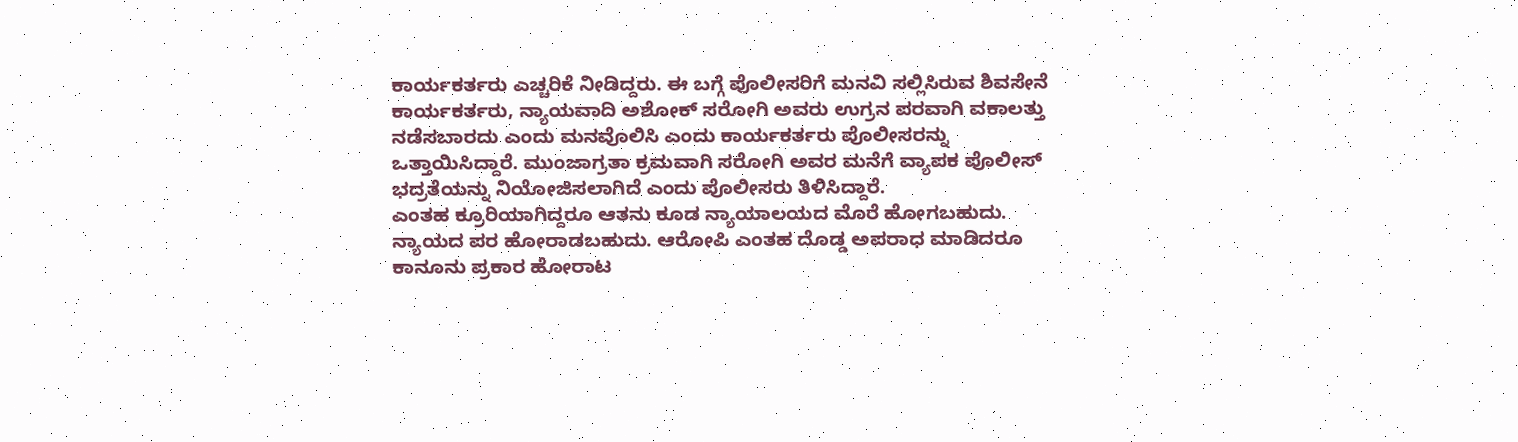ಕಾರ್ಯಕರ್ತರು ಎಚ್ಚರಿಕೆ ನೀಡಿದ್ದರು. ಈ ಬಗ್ಗೆ ಪೊಲೀಸರಿಗೆ ಮನವಿ ಸಲ್ಲಿಸಿರುವ ಶಿವಸೇನೆ ಕಾರ್ಯಕರ್ತರು, ನ್ಯಾಯವಾದಿ ಅಶೋಕ್ ಸರೋಗಿ ಅವರು ಉಗ್ರನ ಪರವಾಗಿ ವಕಾಲತ್ತು ನಡೆಸಬಾರದು ಎಂದು ಮನವೊಲಿಸಿ ಎಂದು ಕಾರ್ಯಕರ್ತರು ಪೊಲೀಸರನ್ನು ಒತ್ತಾಯಿಸಿದ್ದಾರೆ. ಮುಂಜಾಗ್ರತಾ ಕ್ರಮವಾಗಿ ಸರೋಗಿ ಅವರ ಮನೆಗೆ ವ್ಯಾಪಕ ಪೊಲೀಸ್ ಭದ್ರತೆಯನ್ನು ನಿಯೋಜಿಸಲಾಗಿದೆ ಎಂದು ಪೊಲೀಸರು ತಿಳಿಸಿದ್ದಾರೆ.
ಎಂತಹ ಕ್ರೂರಿಯಾಗಿದ್ದರೂ ಆತನು ಕೂಡ ನ್ಯಾಯಾಲಯದ ಮೊರೆ ಹೋಗಬಹುದು. ನ್ಯಾಯದ ಪರ ಹೋರಾಡಬಹುದು. ಆರೋಪಿ ಎಂತಹ ದೊಡ್ಡ ಅಪರಾಧ ಮಾಡಿದರೂ ಕಾನೂನು ಪ್ರಕಾರ ಹೋರಾಟ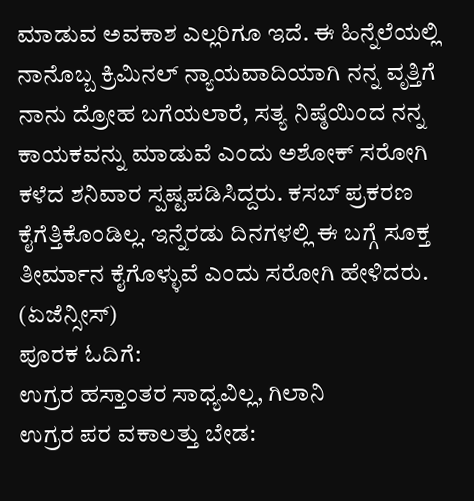ಮಾಡುವ ಅವಕಾಶ ಎಲ್ಲರಿಗೂ ಇದೆ. ಈ ಹಿನ್ನೆಲೆಯಲ್ಲಿ ನಾನೊಬ್ಬ ಕ್ರಿಮಿನಲ್ ನ್ಯಾಯವಾದಿಯಾಗಿ ನನ್ನ ವೃತ್ತಿಗೆ ನಾನು ದ್ರೋಹ ಬಗೆಯಲಾರೆ, ಸತ್ಯ ನಿಷ್ಠೆಯಿಂದ ನನ್ನ ಕಾಯಕವನ್ನು ಮಾಡುವೆ ಎಂದು ಅಶೋಕ್ ಸರೋಗಿ ಕಳೆದ ಶನಿವಾರ ಸ್ಪಷ್ಟಪಡಿಸಿದ್ದರು. ಕಸಬ್ ಪ್ರಕರಣ ಕೈಗೆತ್ತಿಕೊಂಡಿಲ್ಲ. ಇನ್ನೆರಡು ದಿನಗಳಲ್ಲಿ ಈ ಬಗ್ಗೆ ಸೂಕ್ತ ತೀರ್ಮಾನ ಕೈಗೊಳ್ಳುವೆ ಎಂದು ಸರೋಗಿ ಹೇಳಿದರು.
(ಏಜೆನ್ಸೀಸ್)
ಪೂರಕ ಓದಿಗೆ:
ಉಗ್ರರ ಹಸ್ತಾಂತರ ಸಾಧ್ಯವಿಲ್ಲ, ಗಿಲಾನಿ
ಉಗ್ರರ ಪರ ವಕಾಲತ್ತು ಬೇಡ: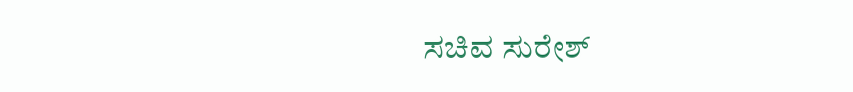ಸಚಿವ ಸುರೇಶ್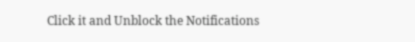Click it and Unblock the Notifications